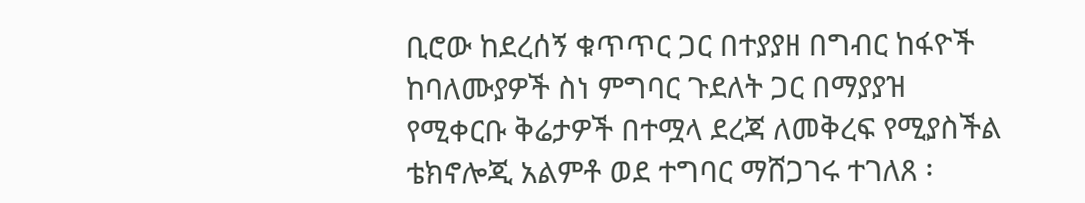ቢሮው ከደረሰኝ ቁጥጥር ጋር በተያያዘ በግብር ከፋዮች ከባለሙያዎች ስነ ምግባር ጉደለት ጋር በማያያዝ የሚቀርቡ ቅሬታዎች በተሟላ ደረጃ ለመቅረፍ የሚያስችል ቴክኖሎጂ አልምቶ ወደ ተግባር ማሸጋገሩ ተገለጸ ፡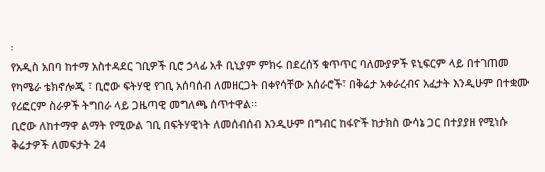፡
የአዲስ አበባ ከተማ አስተዳደር ገቢዎች ቢሮ ኃላፊ አቶ ቢኒያም ምክሩ በደረሰኝ ቁጥጥር ባለሙያዎች ዩኒፍርም ላይ በተገጠመ የካሜራ ቴክኖሎጂ ፣ ቢሮው ፍትሃዊ የገቢ አሰባሰብ ለመዘርጋት በቀየሳቸው አሰራሮች፣ በቅሬታ አቀራረብና አፈታት እንዲሁም በተቋሙ የሪፎርም ስራዎች ትግበራ ላይ ጋዜጣዊ መግለጫ ሰጥተዋል፡፡
ቢሮው ለከተማዋ ልማት የሚውል ገቢ በፍትሃዊነት ለመሰብሰብ እንዲሁም በግብር ከፋዮች ከታክስ ውሳኔ ጋር በተያያዘ የሚነሱ ቅሬታዎች ለመፍታት 24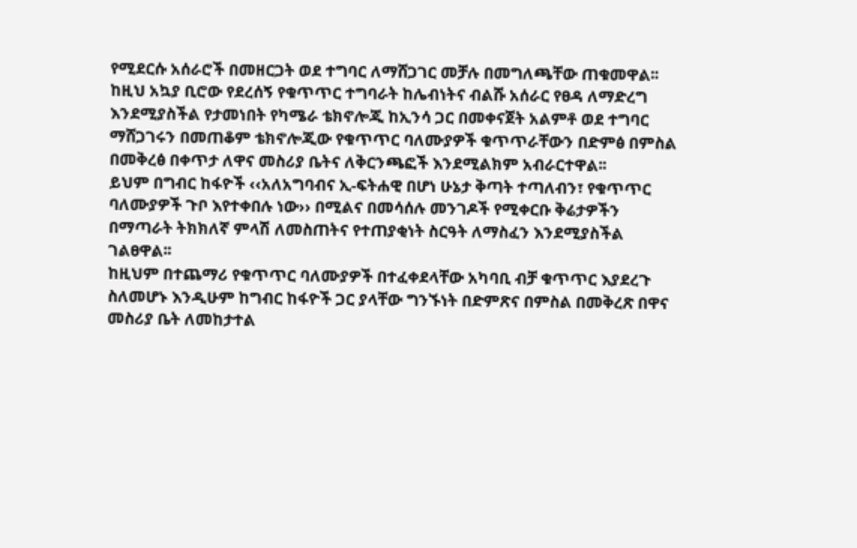የሚደርሱ አሰራሮች በመዘርጋት ወደ ተግባር ለማሸጋገር መቻሉ በመግለጫቸው ጠቁመዋል፡፡
ከዚህ አኳያ ቢሮው የደረሰኝ የቁጥጥር ተግባራት ከሌብነትና ብልሹ አሰራር የፀዳ ለማድረግ እንደሚያስችል የታመነበት የካሜራ ቴክኖሎጂ ከኢንሳ ጋር በመቀናጀት አልምቶ ወደ ተግባር ማሸጋገሩን በመጠቆም ቴክኖሎጂው የቁጥጥር ባለሙያዎች ቁጥጥራቸውን በድምፅ በምስል በመቅረፅ በቀጥታ ለዋና መስሪያ ቤትና ለቅርንጫፎች እንደሚልክም አብራርተዋል፡፡
ይህም በግብር ከፋዮች ‹‹አለአግባብና ኢ-ፍትሐዊ በሆነ ሁኔታ ቅጣት ተጣለብን፣ የቁጥጥር ባለሙያዎች ጉቦ እየተቀበሉ ነው›› በሚልና በመሳሰሉ መንገዶች የሚቀርቡ ቅሬታዎችን በማጣራት ትክክለኛ ምላሽ ለመስጠትና የተጠያቂነት ስርዓት ለማስፈን እንደሚያስችል ገልፀዋል፡፡
ከዚህም በተጨማሪ የቁጥጥር ባለሙያዎች በተፈቀደላቸው አካባቢ ብቻ ቁጥጥር እያደረጉ ስለመሆኑ እንዲሁም ከግብር ከፋዮች ጋር ያላቸው ግንኙነት በድምጽና በምስል በመቅረጽ በዋና መስሪያ ቤት ለመከታተል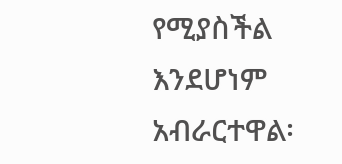የሚያስችል እንደሆነም አብራርተዋል፡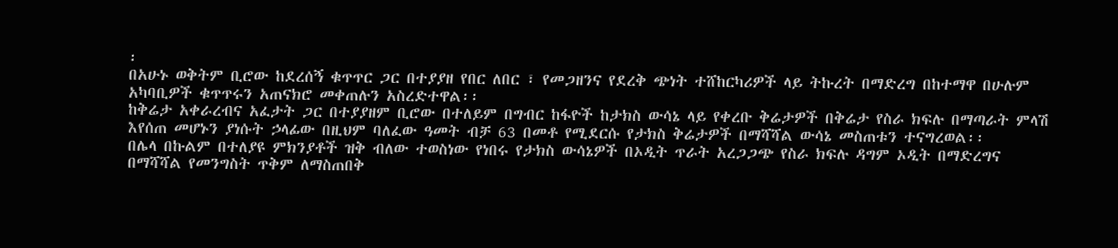፡
በአሁኑ ወቅትም ቢሮው ከደረሰኝ ቁጥጥር ጋር በተያያዘ የበር ለበር ፣ የመጋዘንና የደረቅ ጭነት ተሸከርካሪዎች ላይ ትኩረት በማድረግ በከተማዋ በሁሉም አካባቢዎች ቁጥጥሩን አጠናክሮ መቀጠሉን አስረድተዋል፡፡
ከቅሬታ አቀራረብና አፈታት ጋር በተያያዘም ቢሮው በተለይም በግብር ከፋዮች ከታክስ ውሳኔ ላይ የቀረቡ ቅሬታዎች በቅሬታ የስራ ክፍሉ በማጣራት ምላሽ እየሰጠ መሆኑን ያነሱት ኃላፊው በዚህም ባለፈው ዓመት ብቻ 63 በመቶ የሚደርሱ የታክስ ቅሬታዎች በማሻሻል ውሳኔ መስጠቱን ተናግረወል፡፡
በሌላ በኩልም በተለያዩ ምክንያቶች ዝቅ ብለው ተወስነው የነበሩ የታክስ ውሳኔዎች በኦዲት ጥራት አረጋጋጭ የስራ ክፍሉ ዳግም ኦዲት በማድረግና በማሻሻል የመንግስት ጥቅም ለማስጠበቅ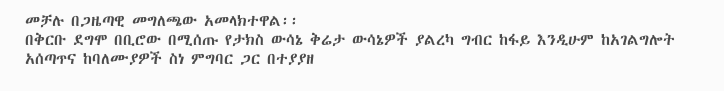መቻሉ በጋዜጣዊ መግለጫው አመላክተዋል፡፡
በቅርቡ ደግሞ በቢሮው በሚሰጡ የታክስ ውሳኔ ቅሬታ ውሳኔዎች ያልረካ ግብር ከፋይ እንዲሁም ከአገልግሎት አሰጣጥና ከባለሙያዎች ስነ ምግባር ጋር በተያያዘ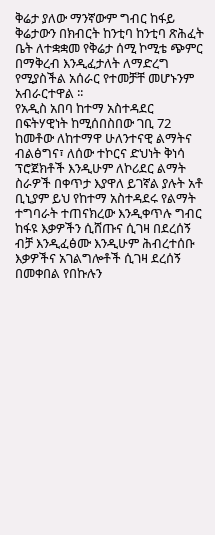ቅሬታ ያለው ማንኛውም ግብር ከፋይ ቅሬታውን በክብርት ከንቲባ ከንቲባ ጽሕፈት ቤት ለተቋቋመ የቅሬታ ሰሚ ኮሚቴ ጭምር በማቅረብ እንዲፈታለት ለማድረግ የሚያስችል አሰራር የተመቻቸ መሆኑንም አብራርተዋል ፡፡
የአዲስ አበባ ከተማ አስተዳደር በፍትሃዊነት ከሚሰበስበው ገቢ 72 ከመቶው ለከተማዋ ሁለንተናዊ ልማትና ብልፅግና፣ ለሰው ተኮርና ድህነት ቅነሳ ፕሮጀክቶች እንዲሁም ለኮሪደር ልማት ስራዎች በቀጥታ እያዋለ ይገኛል ያሉት አቶ ቢኒያም ይህ የከተማ አስተዳደሩ የልማት ተግባራት ተጠናክረው እንዲቀጥሉ ግብር ከፋዩ እቃዎችን ሲሸጡና ሲገዛ በደረሰኝ ብቻ እንዲፈፅሙ እንዲሁም ሕብረተሰቡ እቃዎችና አገልግሎቶች ሲገዛ ደረሰኝ በመቀበል የበኩሉን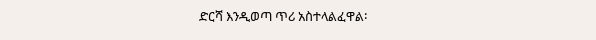ድርሻ እንዲወጣ ጥሪ አስተላልፈዋል፡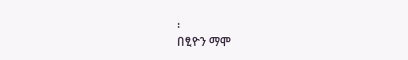፡
በፂዮን ማሞ